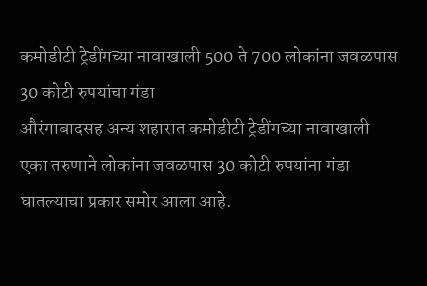कमोडीटी ट्रेडींगच्या नावाखाली 500 ते 700 लोकांना जवळपास 30 कोटी रुपयांचा गंडा
औरंगाबादसह अन्य शहारात कमोडीटी ट्रेडींगच्या नावाखाली एका तरुणाने लोकांना जवळपास 30 कोटी रुपयांना गंडा घातल्याचा प्रकार समोर आला आहे.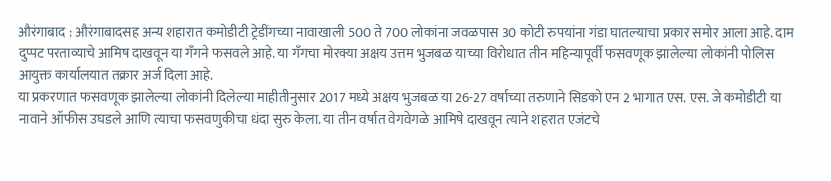औरंगाबाद : औरंगाबादसह अन्य शहारात कमोडीटी ट्रेडींगच्या नावाखाली 500 ते 700 लोकांना जवळपास 30 कोटी रुपयांना गंडा घातल्याचा प्रकार समोर आला आहे. दाम दुप्पट परताव्याचे आमिष दाखवून या गँगने फसवले आहे. या गँगचा मोरक्या अक्षय उत्तम भुजबळ याच्या विरोधात तीन महिन्यापूर्वी फसवणूक झालेल्या लोकांनी पोलिस आयुक्त कार्यालयात तक्रार अर्ज दिला आहे.
या प्रकरणात फसवणूक झालेल्या लोकांनी दिलेल्या माहीतीनुसार 2017 मध्ये अक्षय भुजबळ या 26-27 वर्षाच्या तरुणाने सिडको एन 2 भागात एस. एस. जे कमोडीटी या नावाने ऑफीस उघडले आणि त्याचा फसवणुकीचा धंदा सुरु केला. या तीन वर्षात वेगवेगळे आमिषे दाखवून त्याने शहरात एजंटचे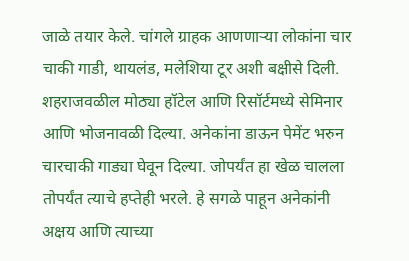जाळे तयार केले. चांगले ग्राहक आणणाऱ्या लोकांना चार चाकी गाडी, थायलंड, मलेशिया टूर अशी बक्षीसे दिली. शहराजवळील मोठ्या हॉटेल आणि रिसॉर्टमध्ये सेमिनार आणि भोजनावळी दिल्या. अनेकांना डाऊन पेमेंट भरुन चारचाकी गाड्या घेवून दिल्या. जोपर्यंत हा खेळ चालला तोपर्यंत त्याचे हप्तेही भरले. हे सगळे पाहून अनेकांनी अक्षय आणि त्याच्या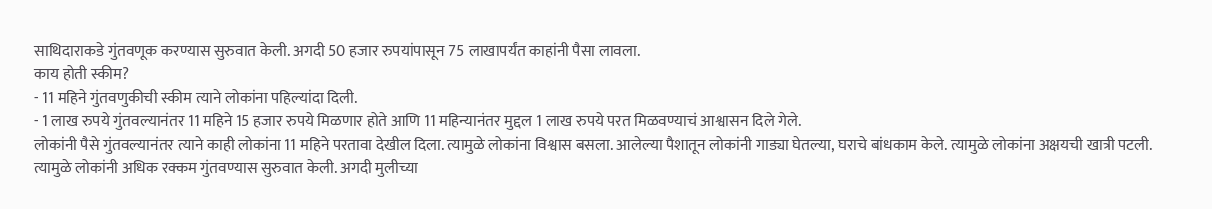साथिदाराकडे गुंतवणूक करण्यास सुरुवात केली. अगदी 50 हजार रुपयांपासून 75 लाखापर्यंत काहांनी पैसा लावला.
काय होती स्कीम?
- 11 महिने गुंतवणुकीची स्कीम त्याने लोकांना पहिल्यांदा दिली.
- 1 लाख रुपये गुंतवल्यानंतर 11 महिने 15 हजार रुपये मिळणार होते आणि 11 महिन्यानंतर मुद्दल 1 लाख रुपये परत मिळवण्याचं आश्वासन दिले गेले.
लोकांनी पैसे गुंतवल्यानंतर त्याने काही लोकांना 11 महिने परतावा देखील दिला. त्यामुळे लोकांना विश्वास बसला. आलेल्या पैशातून लोकांनी गाड्या घेतल्या, घराचे बांधकाम केले. त्यामुळे लोकांना अक्षयची खात्री पटली. त्यामुळे लोकांनी अधिक रक्कम गुंतवण्यास सुरुवात केली. अगदी मुलीच्या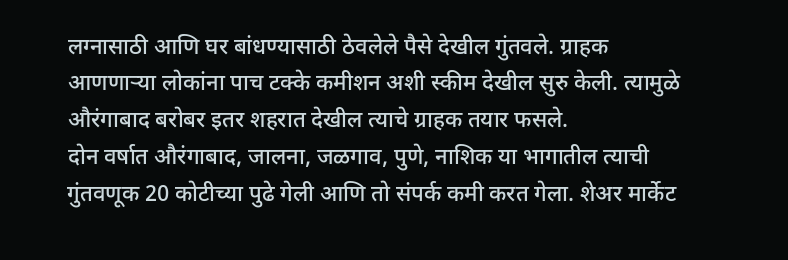लग्नासाठी आणि घर बांधण्यासाठी ठेवलेले पैसे देखील गुंतवले. ग्राहक आणणाऱ्या लोकांना पाच टक्के कमीशन अशी स्कीम देखील सुरु केली. त्यामुळे औरंगाबाद बरोबर इतर शहरात देखील त्याचे ग्राहक तयार फसले.
दोन वर्षात औरंगाबाद, जालना, जळगाव, पुणे, नाशिक या भागातील त्याची गुंतवणूक 20 कोटीच्या पुढे गेली आणि तो संपर्क कमी करत गेला. शेअर मार्केट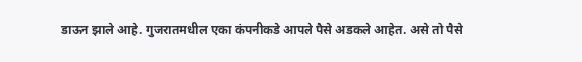डाऊन झाले आहे. गुजरातमधील एका कंपनीकडे आपले पैसे अडकले आहेत. असे तो पैसे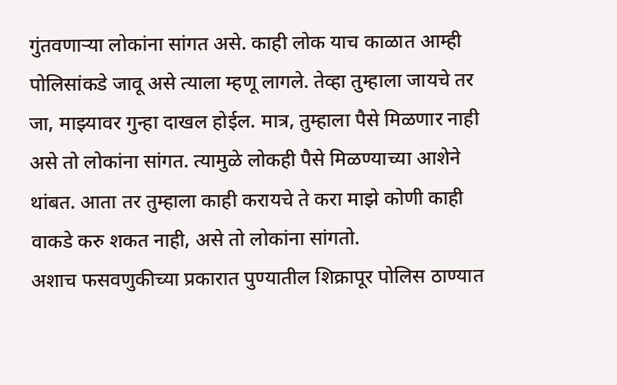गुंतवणाऱ्या लोकांना सांगत असे. काही लोक याच काळात आम्ही पोलिसांकडे जावू असे त्याला म्हणू लागले. तेव्हा तुम्हाला जायचे तर जा, माझ्यावर गुन्हा दाखल होईल. मात्र, तुम्हाला पैसे मिळणार नाही असे तो लोकांना सांगत. त्यामुळे लोकही पैसे मिळण्याच्या आशेने थांबत. आता तर तुम्हाला काही करायचे ते करा माझे कोणी काही वाकडे करु शकत नाही, असे तो लोकांना सांगतो.
अशाच फसवणुकीच्या प्रकारात पुण्यातील शिक्रापूर पोलिस ठाण्यात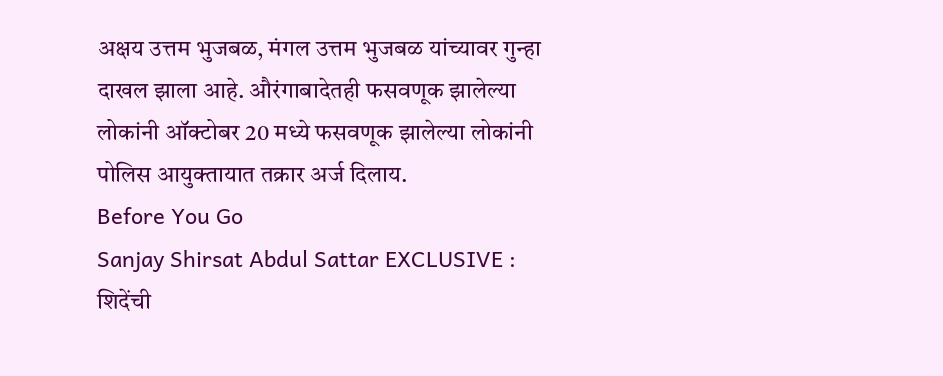अक्षय उत्तम भुजबळ, मंगल उत्तम भुजबळ यांच्यावर गुन्हा दाखल झाला आहे. औरंगाबादेतही फसवणूक झालेल्या लोकांनी ऑक्टोबर 20 मध्ये फसवणूक झालेल्या लोकांनी पोलिस आयुक्तायात तक्रार अर्ज दिलाय.
Before You Go
Sanjay Shirsat Abdul Sattar EXCLUSIVE : शिदेंची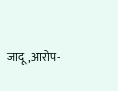जादू,आरोप-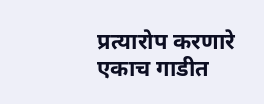प्रत्यारोप करणारे एकाच गाडीत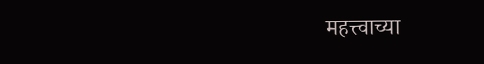महत्त्वाच्या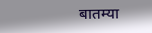बातम्या